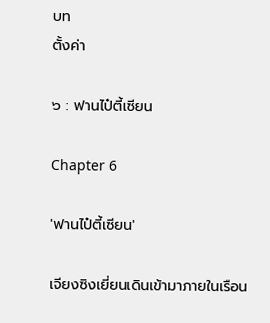บท
ตั้งค่า

๖ : ฟานไป๋ตี้เซียน

Chapter 6

'ฟานไป๋ตี้เซียน'

เจียงซิงเยี่ยนเดินเข้ามาภายในเรือน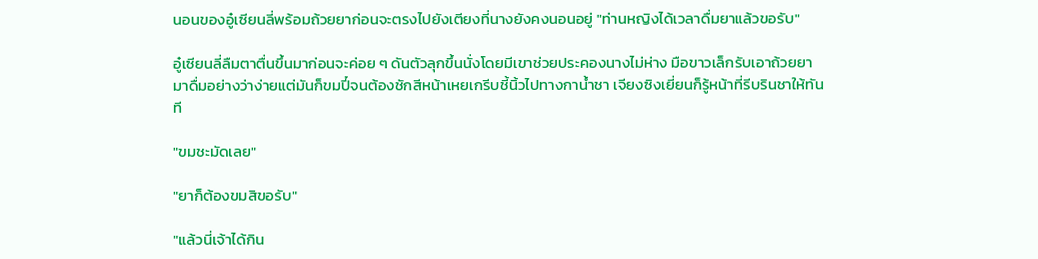นอนของอู๋เซียนลี่พร้อมถ้วยยาก่อนจะตรงไปยังเตียงที่นางยังคงนอนอยู่ "ท่านหญิงได้เวลาดื่มยาแล้วขอรับ"

อู๋เซียนลี่ลืมตาตื่นขึ้นมาก่อนจะค่อย ๆ ดันตัวลุกขึ้นนั่งโดยมีเขาช่วยประคองนางไม่ห่าง มือขาวเล็กรับเอาถ้วยยามาดื่มอย่างว่าง่ายแต่มันก็ขมปี๋จนต้องชักสีหน้าเหยเกรีบชี้นิ้วไปทางกาน้ำชา เจียงซิงเยี่ยนก็รู้หน้าที่รีบรินชาให้ทันที

"ขมชะมัดเลย"

"ยาก็ต้องขมสิขอรับ"

"แล้วนี่เจ้าได้กิน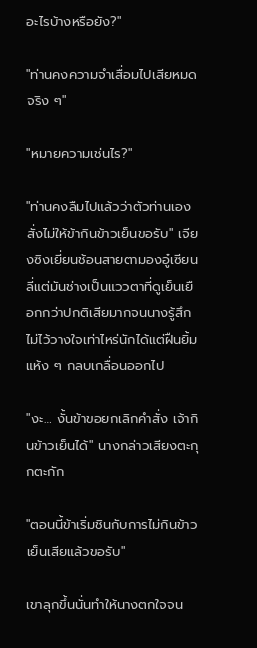อะไรบ้างหรือยัง?"

"ท่านคงความจำเสื่อมไปเสียหมดจริง ๆ"

"หมายความเช่นไร?"

"ท่านคงลืมไปแล้วว่าตัวท่านเองสั่งไม่ให้ข้ากินข้าวเย็นขอรับ" เจียงซิงเยี่ยนช้อนสายตามองอู๋เซียนลี่แต่มันช่างเป็นแววตาที่ดูเย็นเยือกกว่าปกติเสียมากจนนางรู้สึกไม่ไว้วางใจเท่าไหร่นักได้แต่ฝืนยิ้มแห้ง ๆ กลบเกลื่อนออกไป

"งะ… งั้นข้าขอยกเลิกคำสั่ง เจ้ากินข้าวเย็นได้" นางกล่าวเสียงตะกุกตะกัก

"ตอนนี้ข้าเริ่มชินกับการไม่กินข้าวเย็นเสียแล้วขอรับ"

เขาลุกขึ้นนั่นทำให้นางตกใจจน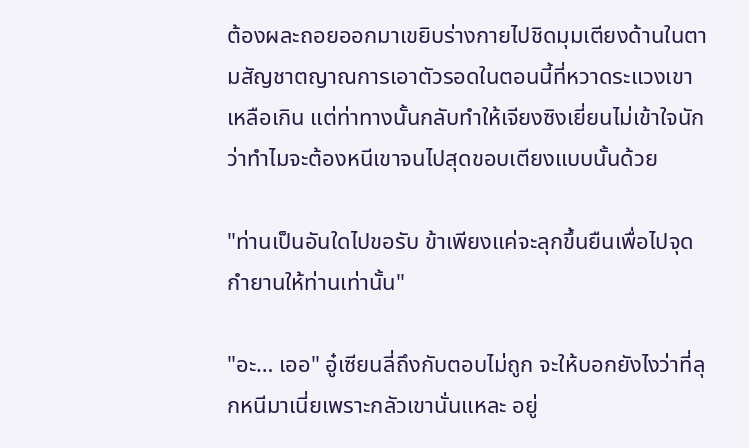ต้องผละถอยออกมาเขยิบร่างกายไปชิดมุมเตียงด้านในตามสัญชาตญาณการเอาตัวรอดในตอนนี้ที่หวาดระแวงเขาเหลือเกิน แต่ท่าทางนั้นกลับทำให้เจียงซิงเยี่ยนไม่เข้าใจนักว่าทำไมจะต้องหนีเขาจนไปสุดขอบเตียงแบบนั้นด้วย

"ท่านเป็นอันใดไปขอรับ ข้าเพียงแค่จะลุกขึ้นยืนเพื่อไปจุดกำยานให้ท่านเท่านั้น"

"อะ… เออ" อู๋เซียนลี่ถึงกับตอบไม่ถูก จะให้บอกยังไงว่าที่ลุกหนีมาเนี่ยเพราะกลัวเขานั่นแหละ อยู่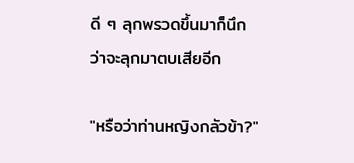ดี ๆ ลุกพรวดขึ้นมาก็นึกว่าจะลุกมาตบเสียอีก

"หรือว่าท่านหญิงกลัวข้า?"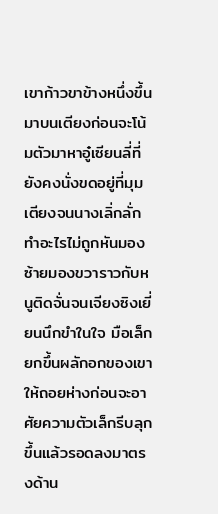เขาก้าวขาข้างหนึ่งขึ้นมาบนเตียงก่อนจะโน้มตัวมาหาอู๋เซียนลี่ที่ยังคงนั่งขดอยู่ที่มุมเตียงจนนางเลิ่กลั่กทำอะไรไม่ถูกหันมองซ้ายมองขวาราวกับหนูติดจั่นจนเจียงซิงเยี่ยนนึกขำในใจ มือเล็กยกขึ้นผลักอกของเขาให้ถอยห่างก่อนจะอาศัยความตัวเล็กรีบลุกขึ้นแล้วรอดลงมาตรงด้าน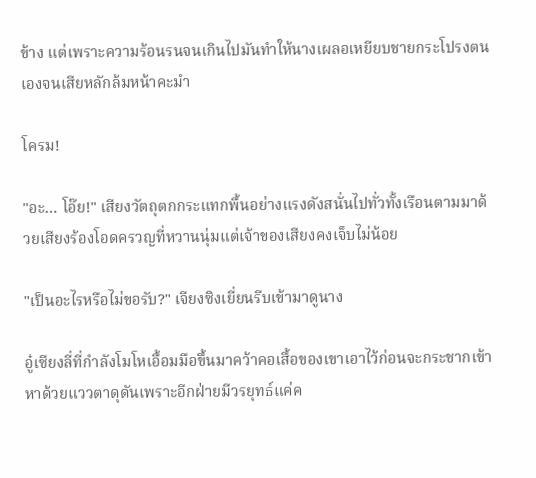ข้าง แต่เพราะความร้อนรนจนเกินไปมันทำให้นางเผลอเหยียบชายกระโปรงตนเองจนเสียหลักล้มหน้าคะมำ

โครม!

"อะ… โอ๊ย!" เสียงวัตถุตกกระแทกพื้นอย่างแรงดังสนั่นไปทั่วทั้งเรือนตามมาด้วยเสียงร้องโอดครวญที่หวานนุ่มแต่เจ้าของเสียงคงเจ็บไม่น้อย

"เป็นอะไรหรือไม่ขอรับ?" เจียงซิงเยี่ยนรีบเข้ามาดูนาง

อู๋เซียงลี่ที่กำลังโมโหเอื้อมมือขึ้นมาคว้าคอเสื้อของเขาเอาไว้ก่อนจะกระชากเข้าหาด้วยแววตาดุดันเพราะอีกฝ่ายมีวรยุทธ์แค่ค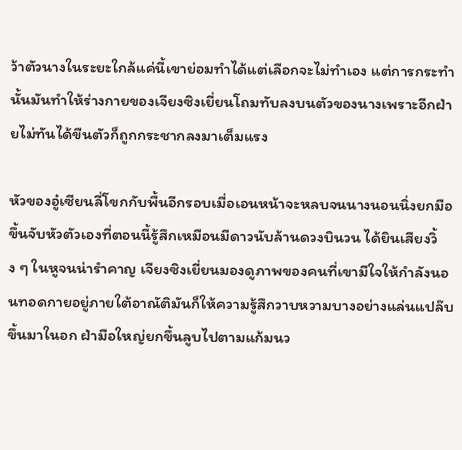ว้าตัวนางในระยะใกล้แค่นี้เขาย่อมทำได้แต่เลือกจะไม่ทำเอง แต่การกระทำนั้นมันทำให้ร่างกายของเจียงซิงเยี่ยนโถมทับลงบนตัวของนางเพราะอีกฝ่ายไม่ทันได้ขืนตัวก็ถูกกระชากลงมาเต็มแรง

หัวของอู๋เซียนลี่โขกกับพื้นอีกรอบเมื่อเอนหน้าจะหลบจนนางนอนนิ่งยกมือขึ้นจับหัวตัวเองที่ตอนนี้รู้สึกเหมือนมีดาวนับล้านดวงบินวน ได้ยินเสียงวิ้ง ๆ ในหูจนน่ารำคาญ เจียงซิงเยี่ยนมองดูภาพของคนที่เขามีใจให้กำลังนอนทอดกายอยู่ภายใต้อาณัติมันก็ให้ความรู้สึกวาบหวามบางอย่างแล่นแปล๊บขึ้นมาในอก ฝ่ามือใหญ่ยกขึ้นลูบไปตามแก้มนว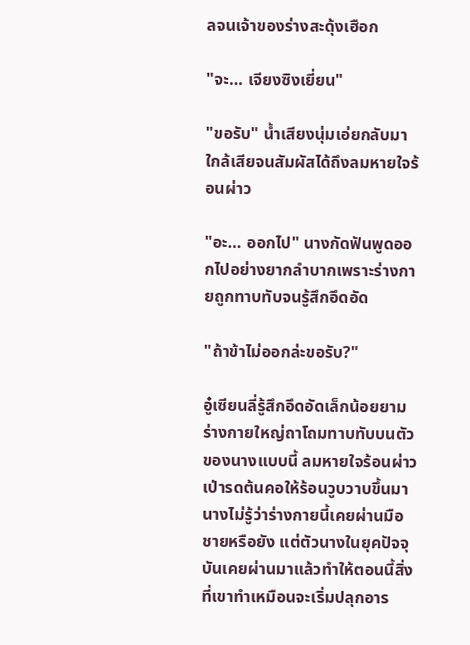ลจนเจ้าของร่างสะดุ้งเฮือก

"จะ… เจียงซิงเยี่ยน"

"ขอรับ" น้ำเสียงนุ่มเอ่ยกลับมาใกล้เสียจนสัมผัสได้ถึงลมหายใจร้อนผ่าว

"อะ… ออกไป" นางกัดฟันพูดออกไปอย่างยากลำบากเพราะร่างกายถูกทาบทับจนรู้สึกอึดอัด

"ถ้าข้าไม่ออกล่ะขอรับ?"

อู๋เซียนลี่รู้สึกอึดอัดเล็กน้อยยามร่างกายใหญ่ถาโถมทาบทับบนตัวของนางแบบนี้ ลมหายใจร้อนผ่าวเป่ารดต้นคอให้ร้อนวูบวาบขึ้นมา นางไม่รู้ว่าร่างกายนี้เคยผ่านมือชายหรือยัง แต่ตัวนางในยุคปัจจุบันเคยผ่านมาแล้วทำให้ตอนนี้สิ่งที่เขาทำเหมือนจะเริ่มปลุกอาร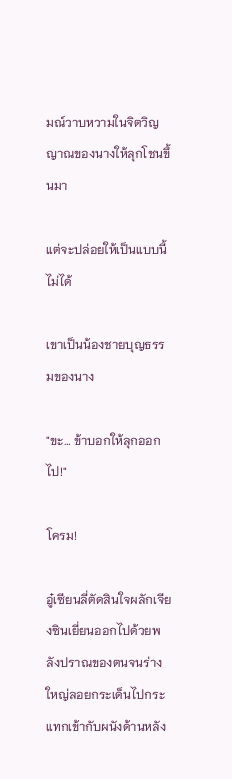มณ์วาบหวามในจิตวิญญาณของนางให้ลุกโชนขึ้นมา

แต่จะปล่อยให้เป็นแบบนี้ไม่ได้

เขาเป็นน้องชายบุญธรรมของนาง

"ขะ… ข้าบอกให้ลุกออกไป!"

โครม!

อู๋เซียนลี่ตัดสินใจผลักเจียงซินเยี่ยนออกไปด้วยพลังปราณของตนจนร่างใหญ่ลอยกระเด็นไปกระแทกเข้ากับผนังด้านหลัง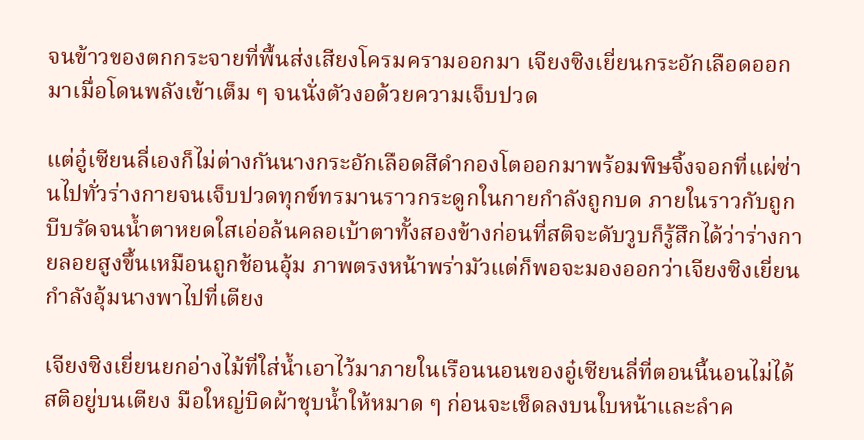จนข้าวของตกกระจายที่พื้นส่งเสียงโครมครามออกมา เจียงซิงเยี่ยนกระอักเลือดออกมาเมื่อโดนพลังเข้าเต็ม ๆ จนนั่งตัวงอด้วยความเจ็บปวด

แต่อู๋เซียนลี่เองก็ไม่ต่างกันนางกระอักเลือดสีดำกองโตออกมาพร้อมพิษจิ้งจอกที่แผ่ซ่านไปทั่วร่างกายจนเจ็บปวดทุกข์ทรมานราวกระดูกในกายกำลังถูกบด ภายในราวกับถูกบีบรัดจนน้ำตาหยดใสเอ่อล้นคลอเบ้าตาทั้งสองข้างก่อนที่สติจะดับวูบก็รู้สึกได้ว่าร่างกายลอยสูงขึ้นเหมือนถูกช้อนอุ้ม ภาพตรงหน้าพร่ามัวแต่ก็พอจะมองออกว่าเจียงซิงเยี่ยนกำลังอุ้มนางพาไปที่เตียง

เจียงซิงเยี่ยนยกอ่างไม้ที่ใส่น้ำเอาไว้มาภายในเรือนนอนของอู๋เซียนลี่ที่ตอนนี้นอนไม่ได้สติอยู่บนเตียง มือใหญ่บิดผ้าชุบน้ำให้หมาด ๆ ก่อนจะเช็ดลงบนใบหน้าและลำค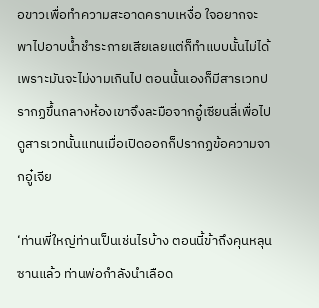อขาวเพื่อทำความสะอาดคราบเหงื่อ ใจอยากจะพาไปอาบน้ำชำระกายเสียเลยแต่ก็ทำแบบนั้นไม่ได้เพราะมันจะไม่งามเกินไป ตอนนั้นเองก็มีสารเวทปรากฏขึ้นกลางห้องเขาจึงละมือจากอู๋เซียนลี่เพื่อไปดูสารเวทนั้นแทนเมื่อเปิดออกก็ปรากฏข้อความจากอู๋เจีย

‘ท่านพี่ใหญ่ท่านเป็นเช่นไรบ้าง ตอนนี้ข้าถึงคุนหลุนซานแล้ว ท่านพ่อกำลังนำเลือด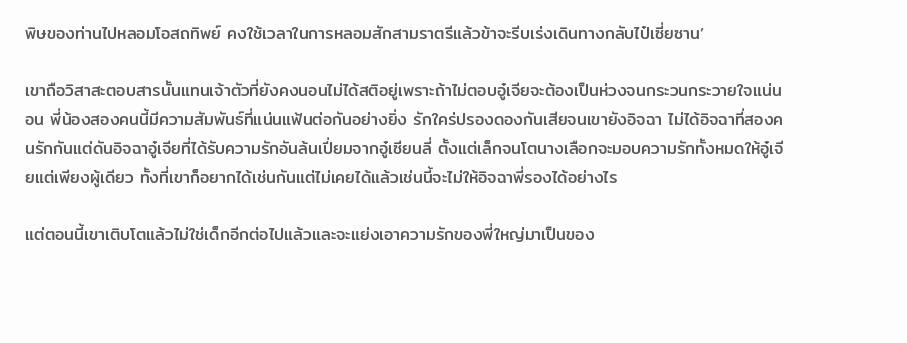พิษของท่านไปหลอมโอสถทิพย์ คงใช้เวลาในการหลอมสักสามราตรีแล้วข้าจะรีบเร่งเดินทางกลับไป๋เซี่ยซาน’

เขาถือวิสาสะตอบสารนั้นแทนเจ้าตัวที่ยังคงนอนไม่ได้สติอยู่เพราะถ้าไม่ตอบอู๋เจียจะต้องเป็นห่วงจนกระวนกระวายใจแน่นอน พี่น้องสองคนนี้มีความสัมพันธ์ที่แน่นแฟ้นต่อกันอย่างยิ่ง รักใคร่ปรองดองกันเสียจนเขายังอิจฉา ไม่ได้อิจฉาที่สองคนรักกันแต่ดันอิจฉาอู๋เจียที่ได้รับความรักอันล้นเปี่ยมจากอู๋เซียนลี่ ตั้งแต่เล็กจนโตนางเลือกจะมอบความรักทั้งหมดให้อู๋เจียแต่เพียงผู้เดียว ทั้งที่เขาก็อยากได้เช่นกันแต่ไม่เคยได้แล้วเช่นนี้จะไม่ให้อิจฉาพี่รองได้อย่างไร

แต่ตอนนี้เขาเติบโตแล้วไม่ใช่เด็กอีกต่อไปแล้วและจะแย่งเอาความรักของพี่ใหญ่มาเป็นของ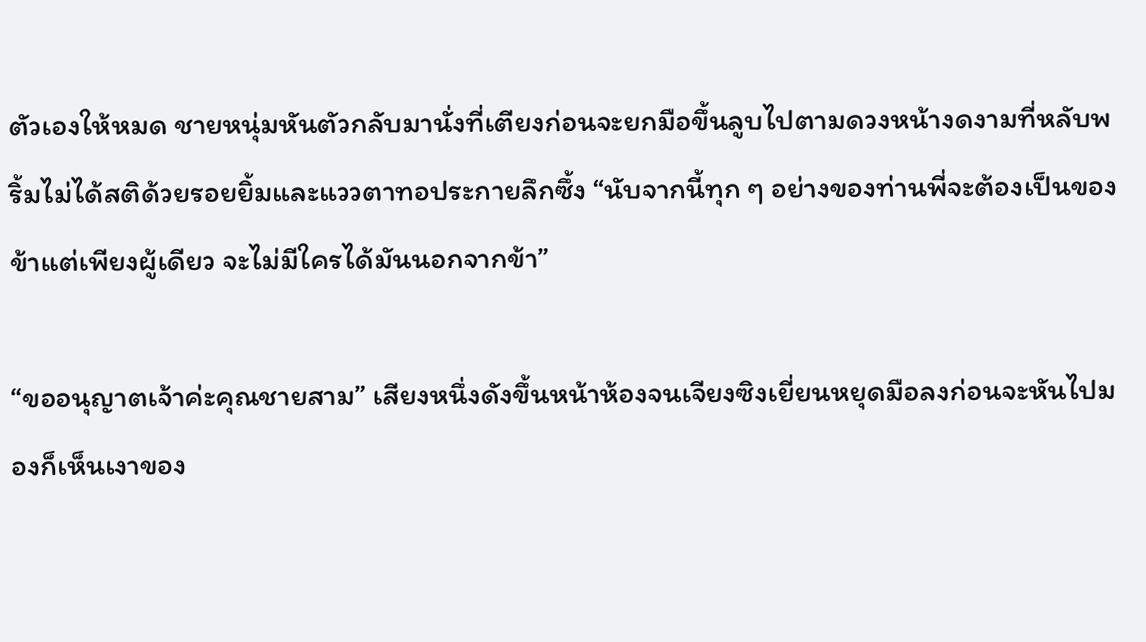ตัวเองให้หมด ชายหนุ่มหันตัวกลับมานั่งที่เตียงก่อนจะยกมือขึ้นลูบไปตามดวงหน้างดงามที่หลับพริ้มไม่ได้สติด้วยรอยยิ้มและแววตาทอประกายลึกซึ้ง “นับจากนี้ทุก ๆ อย่างของท่านพี่จะต้องเป็นของข้าแต่เพียงผู้เดียว จะไม่มีใครได้มันนอกจากข้า”

“ขออนุญาตเจ้าค่ะคุณชายสาม” เสียงหนึ่งดังขึ้นหน้าห้องจนเจียงซิงเยี่ยนหยุดมือลงก่อนจะหันไปมองก็เห็นเงาของ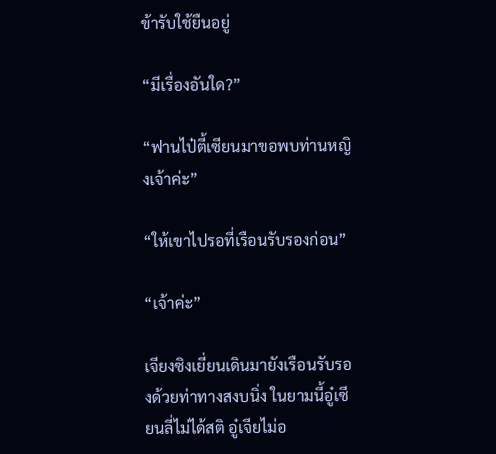ข้ารับใช้ยืนอยู่

“มีเรื่องอันใด?”

“ฟานไป๋ตี้เซียนมาขอพบท่านหญิงเจ้าค่ะ”

“ให้เขาไปรอที่เรือนรับรองก่อน”

“เจ้าค่ะ”

เจียงซิงเยี่ยนเดินมายังเรือนรับรองด้วยท่าทางสงบนิ่ง ในยามนี้อู๋เซียนลี่ไม่ได้สติ อู๋เจียไม่อ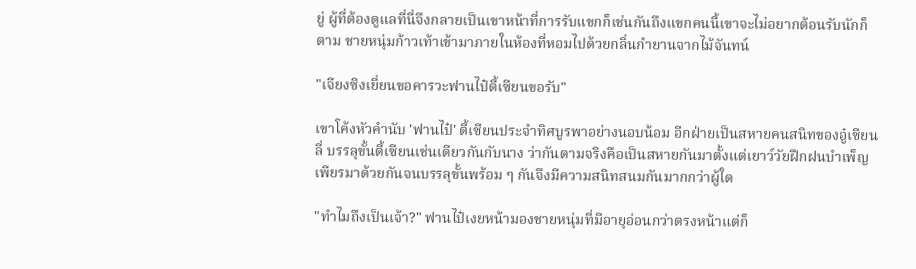ยู่ ผู้ที่ต้องดูแลที่นี่จึงกลายเป็นเขาหน้าที่การรับแขกก็เช่นกันถึงแขกคนนี้เขาจะไม่อยากต้อนรับนักก็ตาม ชายหนุ่มก้าวเท้าเข้ามาภายในห้องที่หอมไปด้วยกลิ่นกำยานจากไม้จันทน์

"เจียงซิงเยี่ยนขอคารวะฟานไป๋ตี้เซียนขอรับ"

เขาโค้งหัวคำนับ 'ฟานไป๋' ตี้เซียนประจำทิศบูรพาอย่างนอบน้อม อีกฝ่ายเป็นสหายคนสนิทของอู๋เซียนลี่ บรรลุขั้นตี้เซียนเช่นเดียวกันกับนาง ว่ากันตามจริงคือเป็นสหายกันมาตั้งแต่เยาว์วัยฝึกฝนบำเพ็ญเพียรมาด้วยกันจนบรรลุขั้นพร้อม ๆ กันจึงมีความสนิทสนมกันมากกว่าผู้ใด

"ทำไมถึงเป็นเจ้า?" ฟานไป๋เงยหน้ามองชายหนุ่มที่มีอายุอ่อนกว่าตรงหน้าแต่ก็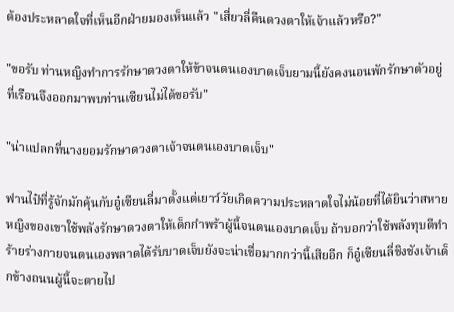ต้องประหลาดใจที่เห็นอีกฝ่ายมองเห็นแล้ว "เสี่ยวลี่คืนดวงตาให้เจ้าแล้วหรือ?"

"ขอรับ ท่านหญิงทำการรักษาดวงตาให้ข้าจนตนเองบาดเจ็บยามนี้ยังคงนอนพักรักษาตัวอยู่ที่เรือนจึงออกมาพบท่านเซียนไม่ได้ขอรับ"

"น่าแปลกที่นางยอมรักษาดวงตาเจ้าจนตนเองบาดเจ็บ"

ฟานไป๋ที่รู้จักมักคุ้นกับอู๋เซียนลี่มาตั้งแต่เยาว์วัยเกิดความประหลาดใจไม่น้อยที่ได้ยินว่าสหายหญิงของเขาใช้พลังรักษาดวงตาให้เด็กกำพร้าผู้นี้จนตนเองบาดเจ็บ ถ้าบอกว่าใช้พลังทุบตีทำร้ายร่างกายจนตนเองพลาดได้รับบาดเจ็บยังจะน่าเชื่อมากกว่านี้เสียอีก ก็อู๋เซียนลี่ชิงชังเจ้าเด็กข้างถนนผู้นี้จะตายไป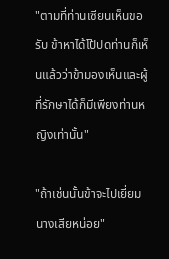"ตามที่ท่านเซียนเห็นขอรับ ข้าหาได้โป้ปดท่านก็เห็นแล้วว่าข้ามองเห็นและผู้ที่รักษาได้ก็มีเพียงท่านหญิงเท่านั้น"

"ถ้าเช่นนั้นข้าจะไปเยี่ยมนางเสียหน่อย"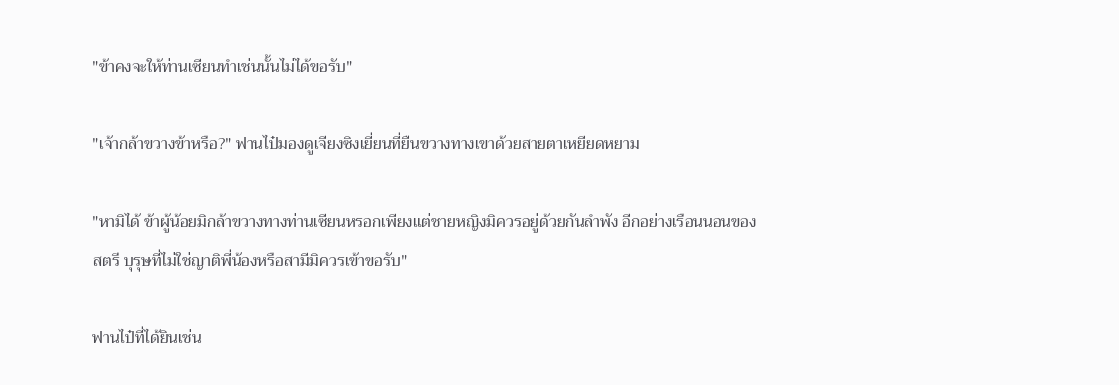"ข้าคงจะให้ท่านเซียนทำเช่นนั้นไม่ได้ขอรับ"

"เจ้ากล้าขวางข้าหรือ?" ฟานไป๋มองดูเจียงซิงเยี่ยนที่ยืนขวางทางเขาด้วยสายตาเหยียดหยาม

"หามิได้ ข้าผู้น้อยมิกล้าขวางทางท่านเซียนหรอกเพียงแต่ชายหญิงมิควรอยู่ด้วยกันลำพัง อีกอย่างเรือนนอนของสตรี บุรุษที่ไม่ใช่ญาติพี่น้องหรือสามีมิควรเข้าขอรับ"

ฟานไป๋ที่ได้ยินเช่น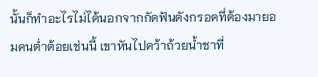นั้นก็ทำอะไรไม่ได้นอกจากกัดฟันดังกรอดที่ต้องมายอมคนต่ำต้อยเช่นนี้ เขาหันไปคว้าถ้วยน้ำชาที่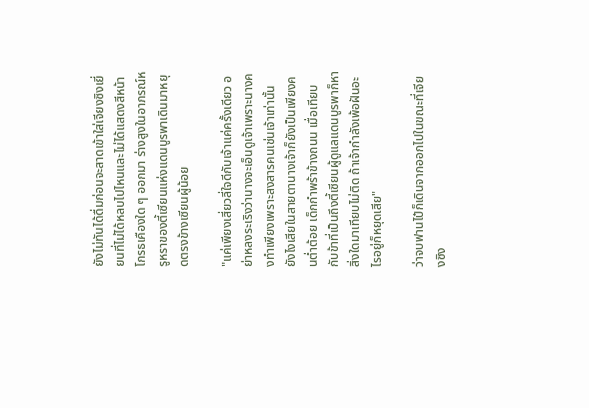ยังไม่ทันได้ดื่มก่อนจะสาดเข้าใส่เจียงซิงเยี่ยนที่ไม่ได้หลบไปไหนและไม่ได้แสดงสีหน้าโกรธเคืองใด ๆ ออกมา ร่างสูงในอาภรณ์หรูหราของตี้เซียนแห่งแดนบูรพาเดินมาหยุดตรงข้างเซียนผู้น้อย

"แค่เพียงเสี่ยวลี่ใจดีกับเจ้าแค่ครั้งเดียว อย่าหลงระเริงว่านางจะเอ็นดูเจ้าเพราะนางคงทำเพียงเพราะสงสารคนเช่นเจ้าเท่านั้น ยังไงเสียในสายตานางเจ้าก็ยังเป็นเพียงคนต่ำต้อย เด็กกำพร้าข้างถนน เมื่อเทียบกับข้าที่เป็นถึงตี้เซียนผู้ดูแลแดนบูรพาก็หาสิ่งใดมาเทียบไม่ติด ถ้าเจ้ากำลังเพ้อฝันอะไรอยู่ก็หยุดเสีย"

ว่าจบฟานไป๋ก็เดินจากออกไปในขณะที่เจียงซิง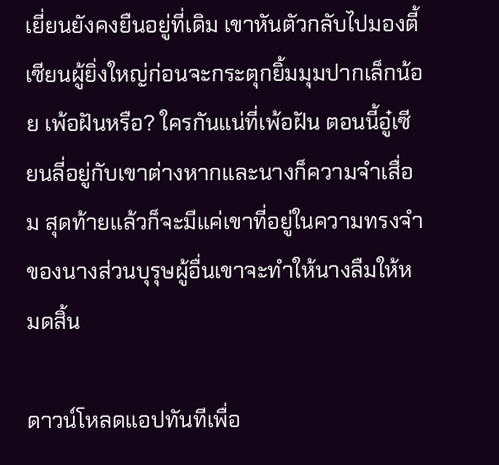เยี่ยนยังคงยืนอยู่ที่เดิม เขาหันตัวกลับไปมองตี้เซียนผู้ยิ่งใหญ่ก่อนจะกระตุกยิ้มมุมปากเล็กน้อย เพ้อฝันหรือ? ใครกันแน่ที่เพ้อฝัน ตอนนี้อู๋เซียนลี่อยู่กับเขาต่างหากและนางก็ความจำเสื่อม สุดท้ายแล้วก็จะมีแค่เขาที่อยู่ในความทรงจำของนางส่วนบุรุษผู้อื่นเขาจะทำให้นางลืมให้หมดสิ้น

ดาวน์โหลดแอปทันทีเพื่อ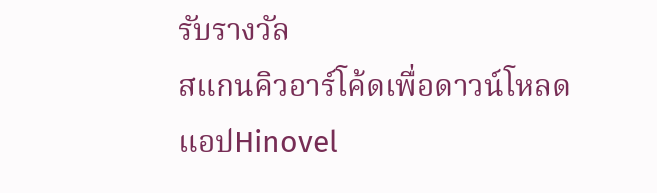รับรางวัล
สแกนคิวอาร์โค้ดเพื่อดาวน์โหลดแอปHinovel